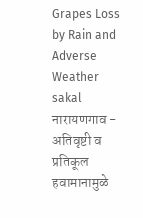Grapes Loss by Rain and Adverse Weather
sakal
नारायणगाव - अतिवृष्टी व प्रतिकूल हवामानामुळे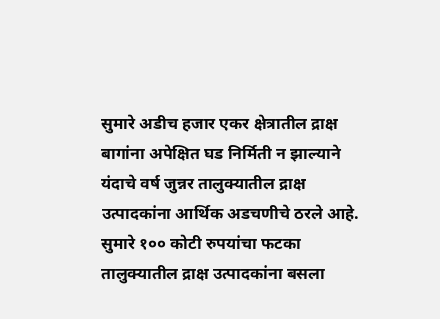सुमारे अडीच हजार एकर क्षेत्रातील द्राक्ष बागांना अपेक्षित घड निर्मिती न झाल्याने यंदाचे वर्ष जुन्नर तालुक्यातील द्राक्ष उत्पादकांना आर्थिक अडचणीचे ठरले आहे. सुमारे १०० कोटी रुपयांचा फटका तालुक्यातील द्राक्ष उत्पादकांना बसला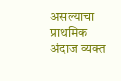असल्याचा प्राथमिक अंदाज व्यक्त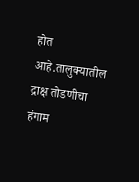होत आहे.तालुक्यातील द्राक्ष तोडणीचा हंगाम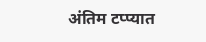अंतिम टप्प्यात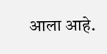आला आहे.